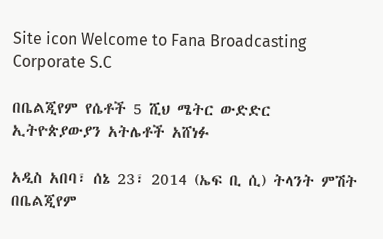Site icon Welcome to Fana Broadcasting Corporate S.C

በቤልጂየም የሴቶች 5 ሺህ ሜትር ውድድር ኢትዮጵያውያን አትሌቶች አሸነፉ

አዲስ አበባ፣ ሰኔ 23፣ 2014 (ኤፍ ቢ ሲ) ትላንት ምሽት በቤልጂየም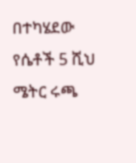በተካሄደው የሴቶች 5 ሺህ ሜትር ሩጫ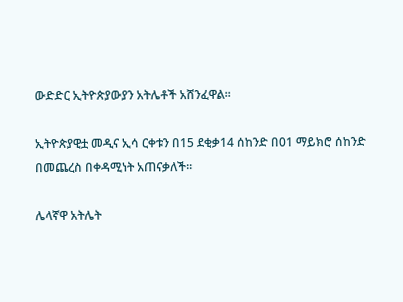ውድድር ኢትዮጵያውያን አትሌቶች አሸንፈዋል፡፡

ኢትዮጵያዊቷ መዲና ኢሳ ርቀቱን በ15 ደቂቃ14 ሰከንድ በ01 ማይክሮ ሰከንድ በመጨረስ በቀዳሚነት አጠናቃለች፡፡

ሌላኛዋ አትሌት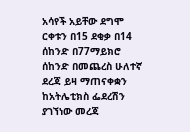አሳየች አይቸው ደግሞ ርቀቱን በ15 ደቂቃ በ14 ሰከንድ በ77ማይክሮ ሰከንድ በመጨረስ ሁለተኛ ደረጃ ይዛ ማጠናቀቋን ከአትሌቲክስ ፌደረሽን ያገኘነው መረጃ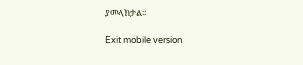ያመላክታል፡፡

Exit mobile version